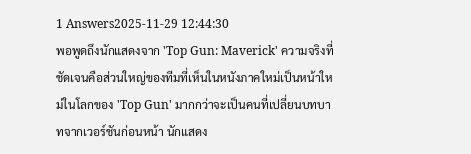1 Answers2025-11-29 12:44:30
พอพูดถึงนักแสดงจาก 'Top Gun: Maverick' ความจริงที่ชัดเจนคือส่วนใหญ่ของทีมที่เห็นในหนังภาคใหม่เป็นหน้าใหม่ในโลกของ 'Top Gun' มากกว่าจะเป็นคนที่เปลี่ยนบทบาทจากเวอร์ชันก่อนหน้า นักแสดง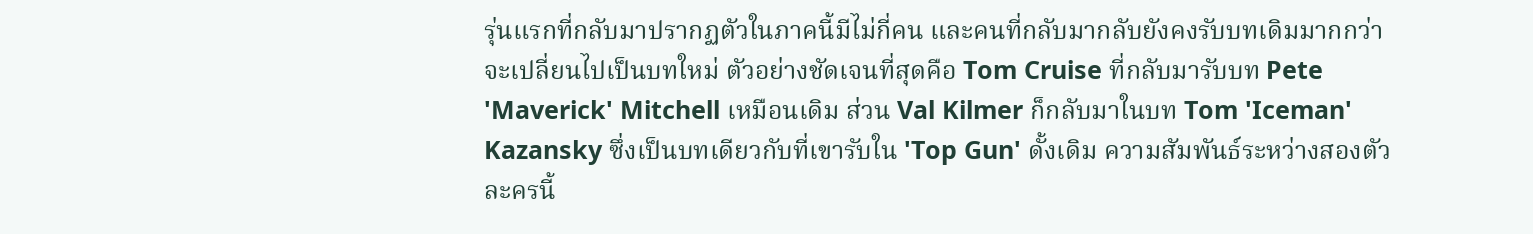รุ่นแรกที่กลับมาปรากฏตัวในภาคนี้มีไม่กี่คน และคนที่กลับมากลับยังคงรับบทเดิมมากกว่าจะเปลี่ยนไปเป็นบทใหม่ ตัวอย่างชัดเจนที่สุดคือ Tom Cruise ที่กลับมารับบท Pete 'Maverick' Mitchell เหมือนเดิม ส่วน Val Kilmer ก็กลับมาในบท Tom 'Iceman' Kazansky ซึ่งเป็นบทเดียวกับที่เขารับใน 'Top Gun' ดั้งเดิม ความสัมพันธ์ระหว่างสองตัวละครนี้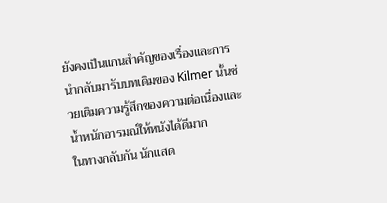ยังคงเป็นแกนสำคัญของเรื่องและการนำกลับมารับบทเดิมของ Kilmer นั้นช่วยเติมความรู้สึกของความต่อเนื่องและน้ำหนักอารมณ์ให้หนังได้ดีมาก
ในทางกลับกัน นักแสด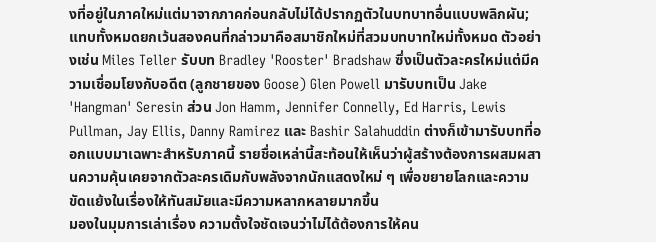งที่อยู่ในภาคใหม่แต่มาจากภาคก่อนกลับไม่ได้ปรากฏตัวในบทบาทอื่นแบบพลิกผัน; แทบทั้งหมดยกเว้นสองคนที่กล่าวมาคือสมาชิกใหม่ที่สวมบทบาทใหม่ทั้งหมด ตัวอย่างเช่น Miles Teller รับบท Bradley 'Rooster' Bradshaw ซึ่งเป็นตัวละครใหม่แต่มีความเชื่อมโยงกับอดีต (ลูกชายของ Goose) Glen Powell มารับบทเป็น Jake 'Hangman' Seresin ส่วน Jon Hamm, Jennifer Connelly, Ed Harris, Lewis Pullman, Jay Ellis, Danny Ramirez และ Bashir Salahuddin ต่างก็เข้ามารับบทที่ออกแบบมาเฉพาะสำหรับภาคนี้ รายชื่อเหล่านี้สะท้อนให้เห็นว่าผู้สร้างต้องการผสมผสานความคุ้นเคยจากตัวละครเดิมกับพลังจากนักแสดงใหม่ ๆ เพื่อขยายโลกและความขัดแย้งในเรื่องให้ทันสมัยและมีความหลากหลายมากขึ้น
มองในมุมการเล่าเรื่อง ความตั้งใจชัดเจนว่าไม่ได้ต้องการให้คน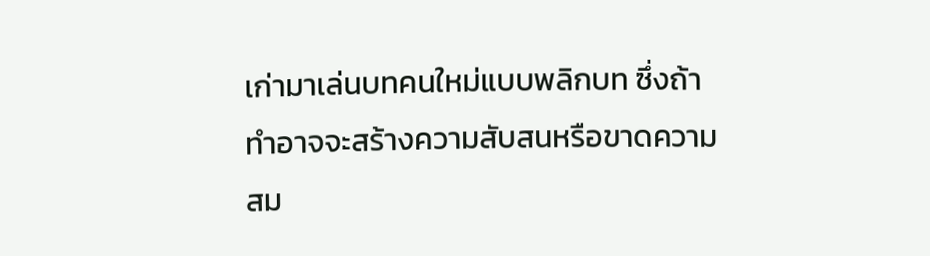เก่ามาเล่นบทคนใหม่แบบพลิกบท ซึ่งถ้าทำอาจจะสร้างความสับสนหรือขาดความสม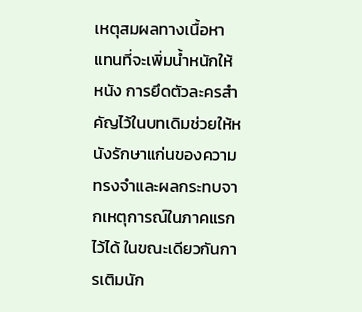เหตุสมผลทางเนื้อหาแทนที่จะเพิ่มน้ำหนักให้หนัง การยึดตัวละครสำคัญไว้ในบทเดิมช่วยให้หนังรักษาแก่นของความทรงจำและผลกระทบจากเหตุการณ์ในภาคแรกไว้ได้ ในขณะเดียวกันการเติมนัก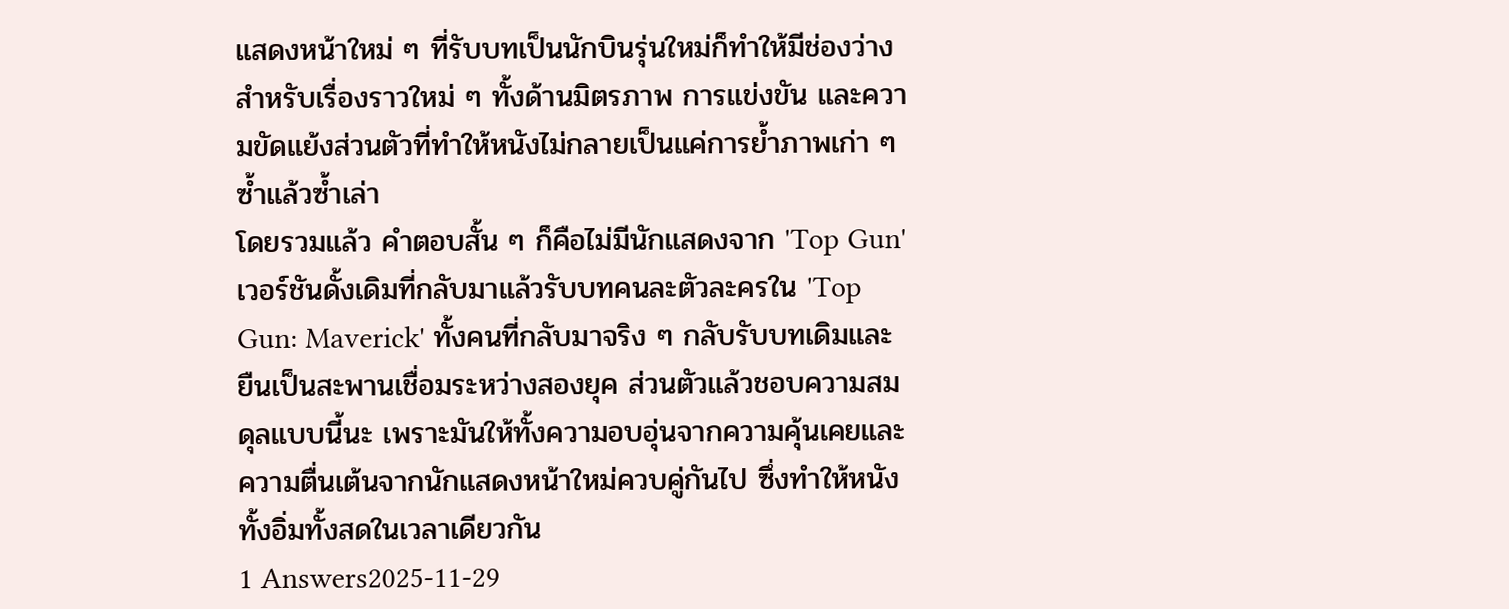แสดงหน้าใหม่ ๆ ที่รับบทเป็นนักบินรุ่นใหม่ก็ทำให้มีช่องว่างสำหรับเรื่องราวใหม่ ๆ ทั้งด้านมิตรภาพ การแข่งขัน และความขัดแย้งส่วนตัวที่ทำให้หนังไม่กลายเป็นแค่การย้ำภาพเก่า ๆ ซ้ำแล้วซ้ำเล่า
โดยรวมแล้ว คำตอบสั้น ๆ ก็คือไม่มีนักแสดงจาก 'Top Gun' เวอร์ชันดั้งเดิมที่กลับมาแล้วรับบทคนละตัวละครใน 'Top Gun: Maverick' ทั้งคนที่กลับมาจริง ๆ กลับรับบทเดิมและยืนเป็นสะพานเชื่อมระหว่างสองยุค ส่วนตัวแล้วชอบความสมดุลแบบนี้นะ เพราะมันให้ทั้งความอบอุ่นจากความคุ้นเคยและความตื่นเต้นจากนักแสดงหน้าใหม่ควบคู่กันไป ซึ่งทำให้หนังทั้งอิ่มทั้งสดในเวลาเดียวกัน
1 Answers2025-11-29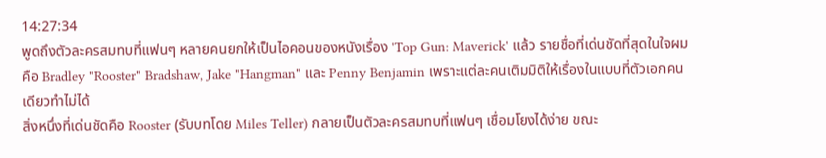14:27:34
พูดถึงตัวละครสมทบที่แฟนๆ หลายคนยกให้เป็นไอคอนของหนังเรื่อง 'Top Gun: Maverick' แล้ว รายชื่อที่เด่นชัดที่สุดในใจผมคือ Bradley "Rooster" Bradshaw, Jake "Hangman" และ Penny Benjamin เพราะแต่ละคนเติมมิติให้เรื่องในแบบที่ตัวเอกคนเดียวทำไม่ได้
สิ่งหนึ่งที่เด่นชัดคือ Rooster (รับบทโดย Miles Teller) กลายเป็นตัวละครสมทบที่แฟนๆ เชื่อมโยงได้ง่าย ขณะ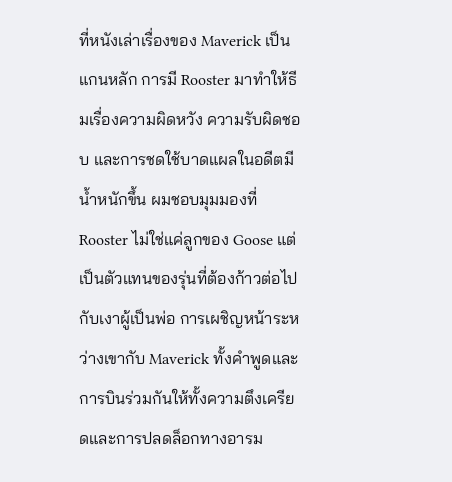ที่หนังเล่าเรื่องของ Maverick เป็นแกนหลัก การมี Rooster มาทำให้ธีมเรื่องความผิดหวัง ความรับผิดชอบ และการชดใช้บาดแผลในอดีตมีน้ำหนักขึ้น ผมชอบมุมมองที่ Rooster ไม่ใช่แค่ลูกของ Goose แต่เป็นตัวแทนของรุ่นที่ต้องก้าวต่อไปกับเงาผู้เป็นพ่อ การเผชิญหน้าระหว่างเขากับ Maverick ทั้งคำพูดและการบินร่วมกันให้ทั้งความตึงเครียดและการปลดล็อกทางอารม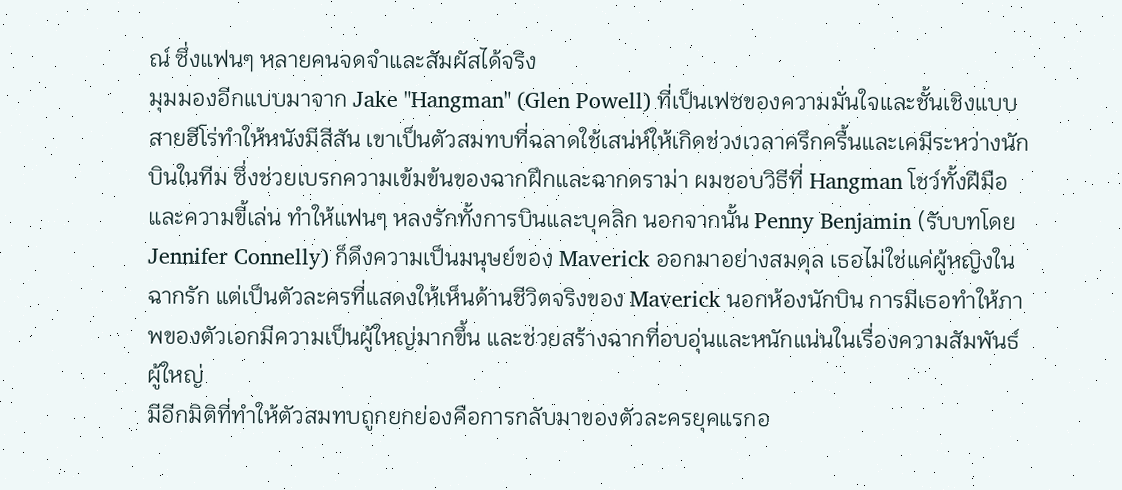ณ์ ซึ่งแฟนๆ หลายคนจดจำและสัมผัสได้จริง
มุมมองอีกแบบมาจาก Jake "Hangman" (Glen Powell) ที่เป็นเฟซของความมั่นใจและชั้นเชิงแบบสายฮีโร่ทำให้หนังมีสีสัน เขาเป็นตัวสมทบที่ฉลาดใช้เสน่ห์ให้เกิดช่วงเวลาครึกครื้นและเคมีระหว่างนักบินในทีม ซึ่งช่วยเบรกความเข้มข้นของฉากฝึกและฉากดราม่า ผมชอบวิธีที่ Hangman โชว์ทั้งฝีมือและความขี้เล่น ทำให้แฟนๆ หลงรักทั้งการบินและบุคลิก นอกจากนั้น Penny Benjamin (รับบทโดย Jennifer Connelly) ก็ดึงความเป็นมนุษย์ของ Maverick ออกมาอย่างสมดุล เธอไม่ใช่แค่ผู้หญิงในฉากรัก แต่เป็นตัวละครที่แสดงให้เห็นด้านชีวิตจริงของ Maverick นอกห้องนักบิน การมีเธอทำให้ภาพของตัวเอกมีความเป็นผู้ใหญ่มากขึ้น และช่วยสร้างฉากที่อบอุ่นและหนักแน่นในเรื่องความสัมพันธ์ผู้ใหญ่
มีอีกมิติที่ทำให้ตัวสมทบถูกยกย่องคือการกลับมาของตัวละครยุคแรกอ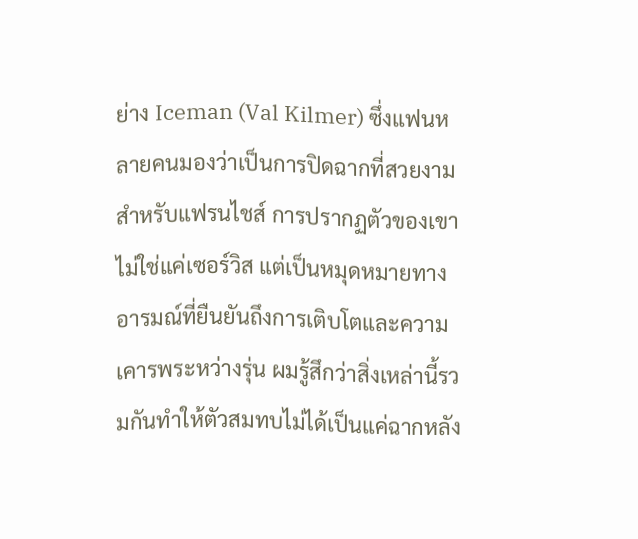ย่าง Iceman (Val Kilmer) ซึ่งแฟนหลายคนมองว่าเป็นการปิดฉากที่สวยงามสำหรับแฟรนไชส์ การปรากฏตัวของเขาไม่ใช่แค่เซอร์วิส แต่เป็นหมุดหมายทางอารมณ์ที่ยืนยันถึงการเติบโตและความเคารพระหว่างรุ่น ผมรู้สึกว่าสิ่งเหล่านี้รวมกันทำให้ตัวสมทบไม่ได้เป็นแค่ฉากหลัง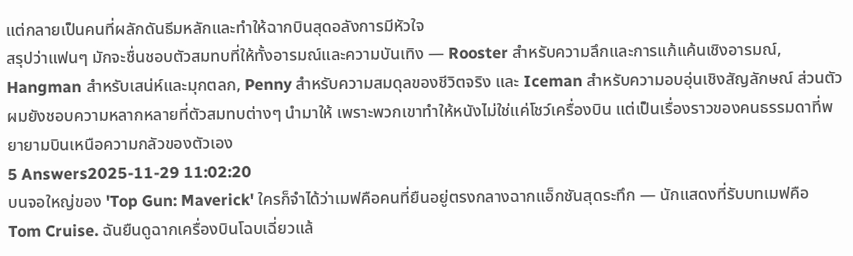แต่กลายเป็นคนที่ผลักดันธีมหลักและทำให้ฉากบินสุดอลังการมีหัวใจ
สรุปว่าแฟนๆ มักจะชื่นชอบตัวสมทบที่ให้ทั้งอารมณ์และความบันเทิง — Rooster สำหรับความลึกและการแก้แค้นเชิงอารมณ์, Hangman สำหรับเสน่ห์และมุกตลก, Penny สำหรับความสมดุลของชีวิตจริง และ Iceman สำหรับความอบอุ่นเชิงสัญลักษณ์ ส่วนตัวผมยังชอบความหลากหลายที่ตัวสมทบต่างๆ นำมาให้ เพราะพวกเขาทำให้หนังไม่ใช่แค่โชว์เครื่องบิน แต่เป็นเรื่องราวของคนธรรมดาที่พยายามบินเหนือความกลัวของตัวเอง
5 Answers2025-11-29 11:02:20
บนจอใหญ่ของ 'Top Gun: Maverick' ใครก็จำได้ว่าเมฟคือคนที่ยืนอยู่ตรงกลางฉากแอ็กชันสุดระทึก — นักแสดงที่รับบทเมฟคือ Tom Cruise. ฉันยืนดูฉากเครื่องบินโฉบเฉี่ยวแล้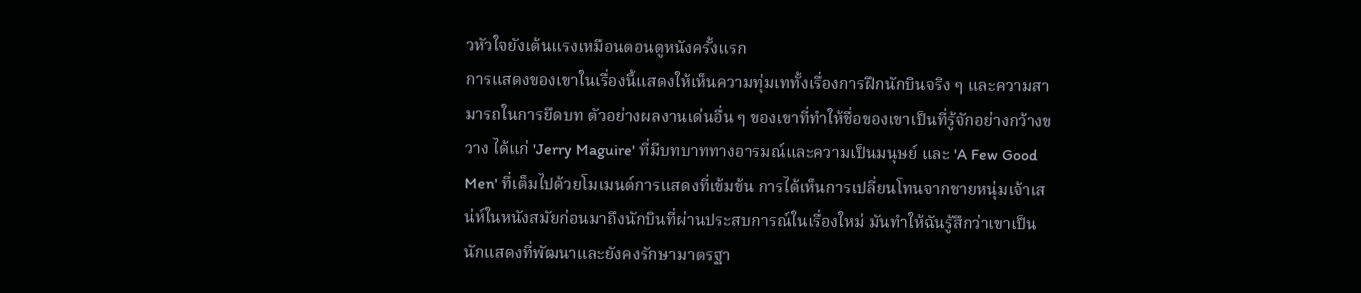วหัวใจยังเต้นแรงเหมือนตอนดูหนังครั้งแรก
การแสดงของเขาในเรื่องนี้แสดงให้เห็นความทุ่มเททั้งเรื่องการฝึกนักบินจริง ๆ และความสามารถในการยึดบท ตัวอย่างผลงานเด่นอื่น ๆ ของเขาที่ทำให้ชื่อของเขาเป็นที่รู้จักอย่างกว้างขวาง ได้แก่ 'Jerry Maguire' ที่มีบทบาททางอารมณ์และความเป็นมนุษย์ และ 'A Few Good Men' ที่เต็มไปด้วยโมเมนต์การแสดงที่เข้มข้น การได้เห็นการเปลี่ยนโทนจากชายหนุ่มเจ้าเสน่ห์ในหนังสมัยก่อนมาถึงนักบินที่ผ่านประสบการณ์ในเรื่องใหม่ มันทำให้ฉันรู้สึกว่าเขาเป็นนักแสดงที่พัฒนาและยังคงรักษามาตรฐา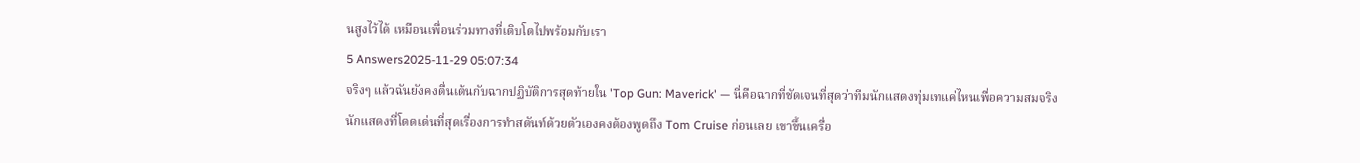นสูงไว้ได้ เหมือนเพื่อนร่วมทางที่เติบโตไปพร้อมกับเรา
5 Answers2025-11-29 05:07:34
จริงๆ แล้วฉันยังคงตื่นเต้นกับฉากปฏิบัติการสุดท้ายใน 'Top Gun: Maverick' — นี่คือฉากที่ชัดเจนที่สุดว่าทีมนักแสดงทุ่มเทแค่ไหนเพื่อความสมจริง
นักแสดงที่โดดเด่นที่สุดเรื่องการทำสตันท์ด้วยตัวเองคงต้องพูดถึง Tom Cruise ก่อนเลย เขาขึ้นเครื่อ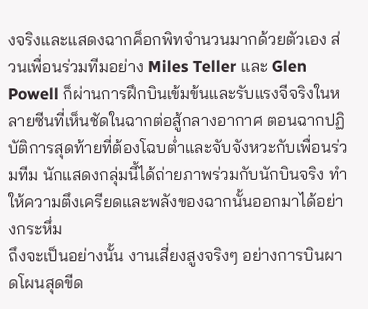งจริงและแสดงฉากค็อกพิทจำนวนมากด้วยตัวเอง ส่วนเพื่อนร่วมทีมอย่าง Miles Teller และ Glen Powell ก็ผ่านการฝึกบินเข้มข้นและรับแรงจีจริงในหลายซีนที่เห็นชัดในฉากต่อสู้กลางอากาศ ตอนฉากปฏิบัติการสุดท้ายที่ต้องโฉบต่ำและจับจังหวะกับเพื่อนร่วมทีม นักแสดงกลุ่มนี้ได้ถ่ายภาพร่วมกับนักบินจริง ทำให้ความตึงเครียดและพลังของฉากนั้นออกมาได้อย่างกระหึ่ม
ถึงจะเป็นอย่างนั้น งานเสี่ยงสูงจริงๆ อย่างการบินผาดโผนสุดขีด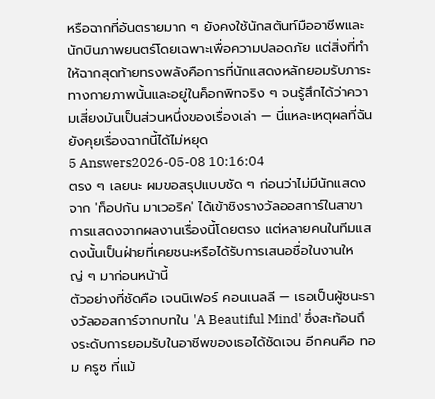หรือฉากที่อันตรายมาก ๆ ยังคงใช้นักสตันท์มืออาชีพและนักบินภาพยนตร์โดยเฉพาะเพื่อความปลอดภัย แต่สิ่งที่ทำให้ฉากสุดท้ายทรงพลังคือการที่นักแสดงหลักยอมรับภาระทางกายภาพนั้นและอยู่ในค็อกพิทจริง ๆ จนรู้สึกได้ว่าความเสี่ยงมันเป็นส่วนหนึ่งของเรื่องเล่า — นี่แหละเหตุผลที่ฉันยังคุยเรื่องฉากนี้ได้ไม่หยุด
5 Answers2026-05-08 10:16:04
ตรง ๆ เลยนะ ผมขอสรุปแบบชัด ๆ ก่อนว่าไม่มีนักแสดงจาก 'ท็อปกัน มาเวอริค' ได้เข้าชิงรางวัลออสการ์ในสาขาการแสดงจากผลงานเรื่องนี้โดยตรง แต่หลายคนในทีมแสดงนั้นเป็นฝ่ายที่เคยชนะหรือได้รับการเสนอชื่อในงานใหญ่ ๆ มาก่อนหน้านี้
ตัวอย่างที่ชัดคือ เจนนิเฟอร์ คอนเนลลี — เธอเป็นผู้ชนะรางวัลออสการ์จากบทใน 'A Beautiful Mind' ซึ่งสะท้อนถึงระดับการยอมรับในอาชีพของเธอได้ชัดเจน อีกคนคือ ทอม ครูซ ที่แม้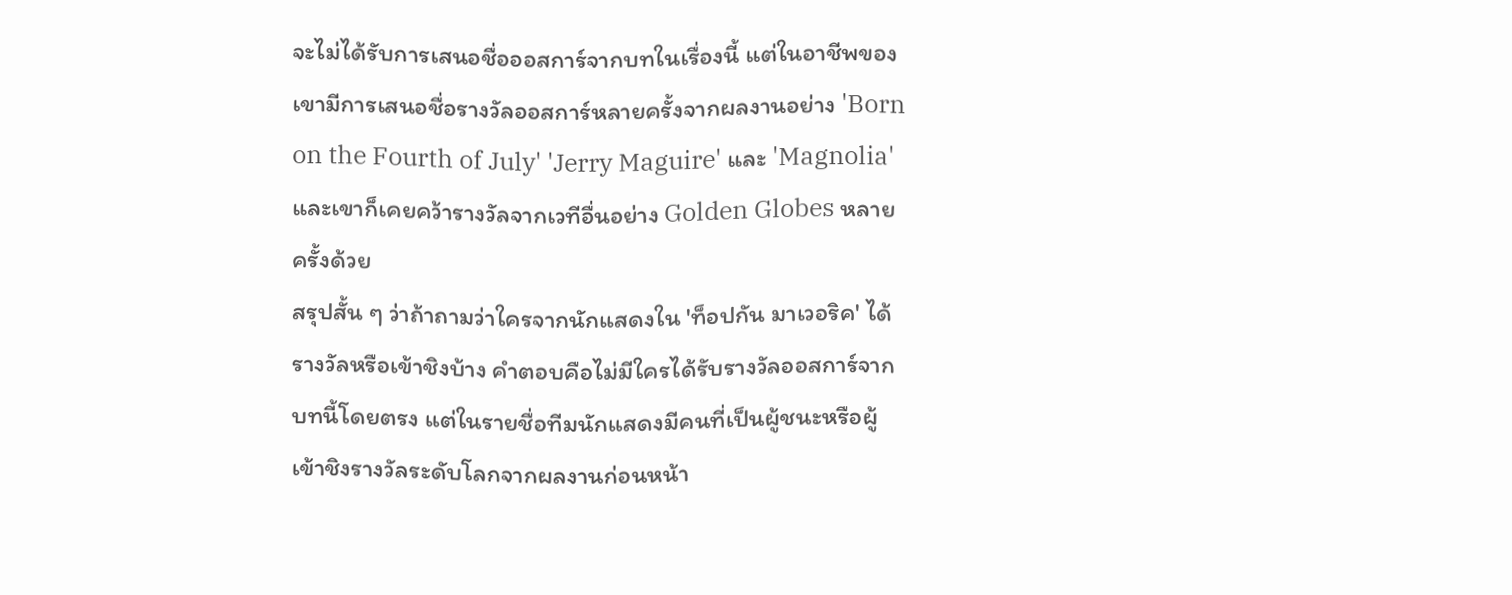จะไม่ได้รับการเสนอชื่อออสการ์จากบทในเรื่องนี้ แต่ในอาชีพของเขามีการเสนอชื่อรางวัลออสการ์หลายครั้งจากผลงานอย่าง 'Born on the Fourth of July' 'Jerry Maguire' และ 'Magnolia' และเขาก็เคยคว้ารางวัลจากเวทีอื่นอย่าง Golden Globes หลายครั้งด้วย
สรุปสั้น ๆ ว่าถ้าถามว่าใครจากนักแสดงใน 'ท็อปกัน มาเวอริค' ได้รางวัลหรือเข้าชิงบ้าง คำตอบคือไม่มีใครได้รับรางวัลออสการ์จากบทนี้โดยตรง แต่ในรายชื่อทีมนักแสดงมีคนที่เป็นผู้ชนะหรือผู้เข้าชิงรางวัลระดับโลกจากผลงานก่อนหน้า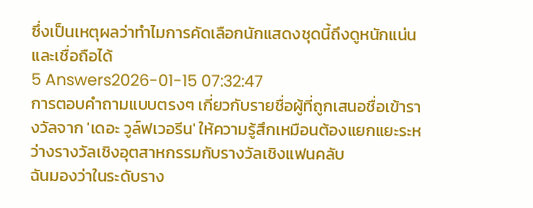ซึ่งเป็นเหตุผลว่าทำไมการคัดเลือกนักแสดงชุดนี้ถึงดูหนักแน่นและเชื่อถือได้
5 Answers2026-01-15 07:32:47
การตอบคำถามแบบตรงๆ เกี่ยวกับรายชื่อผู้ที่ถูกเสนอชื่อเข้ารางวัลจาก 'เดอะ วูล์ฟเวอรีน' ให้ความรู้สึกเหมือนต้องแยกแยะระหว่างรางวัลเชิงอุตสาหกรรมกับรางวัลเชิงแฟนคลับ
ฉันมองว่าในระดับราง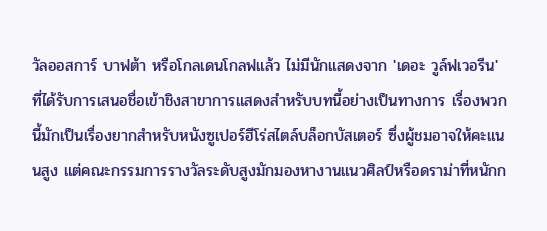วัลออสการ์ บาฟต้า หรือโกลเดนโกลฟแล้ว ไม่มีนักแสดงจาก 'เดอะ วูล์ฟเวอรีน' ที่ได้รับการเสนอชื่อเข้าชิงสาขาการแสดงสำหรับบทนี้อย่างเป็นทางการ เรื่องพวกนี้มักเป็นเรื่องยากสำหรับหนังซูเปอร์ฮีโร่สไตล์บล็อกบัสเตอร์ ซึ่งผู้ชมอาจให้คะแนนสูง แต่คณะกรรมการรางวัลระดับสูงมักมองหางานแนวศิลป์หรือดราม่าที่หนักก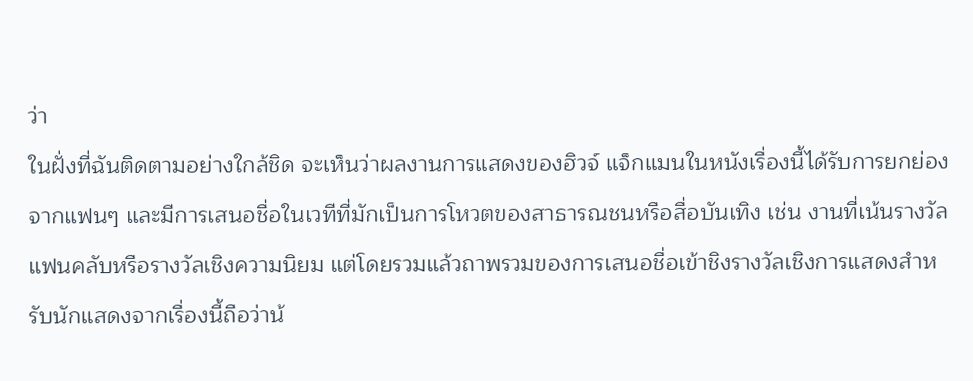ว่า
ในฝั่งที่ฉันติดตามอย่างใกล้ชิด จะเห็นว่าผลงานการแสดงของฮิวจ์ แจ็กแมนในหนังเรื่องนี้ได้รับการยกย่องจากแฟนๆ และมีการเสนอชื่อในเวทีที่มักเป็นการโหวตของสาธารณชนหรือสื่อบันเทิง เช่น งานที่เน้นรางวัลแฟนคลับหรือรางวัลเชิงความนิยม แต่โดยรวมแล้วถาพรวมของการเสนอชื่อเข้าชิงรางวัลเชิงการแสดงสำหรับนักแสดงจากเรื่องนี้ถือว่าน้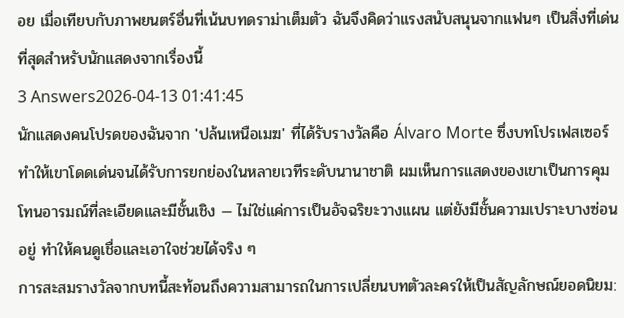อย เมื่อเทียบกับภาพยนตร์อื่นที่เน้นบทดราม่าเต็มตัว ฉันจึงคิดว่าแรงสนับสนุนจากแฟนๆ เป็นสิ่งที่เด่นที่สุดสำหรับนักแสดงจากเรื่องนี้
3 Answers2026-04-13 01:41:45
นักแสดงคนโปรดของฉันจาก 'ปล้นเหนือเมฆ' ที่ได้รับรางวัลคือ Álvaro Morte ซึ่งบทโปรเฟสเซอร์ทำให้เขาโดดเด่นจนได้รับการยกย่องในหลายเวทีระดับนานาชาติ ผมเห็นการแสดงของเขาเป็นการคุมโทนอารมณ์ที่ละเอียดและมีชั้นเชิง — ไม่ใช่แค่การเป็นอัจฉริยะวางแผน แต่ยังมีชั้นความเปราะบางซ่อนอยู่ ทำให้คนดูเชื่อและเอาใจช่วยได้จริง ๆ
การสะสมรางวัลจากบทนี้สะท้อนถึงความสามารถในการเปลี่ยนบทตัวละครให้เป็นสัญลักษณ์ยอดนิยม: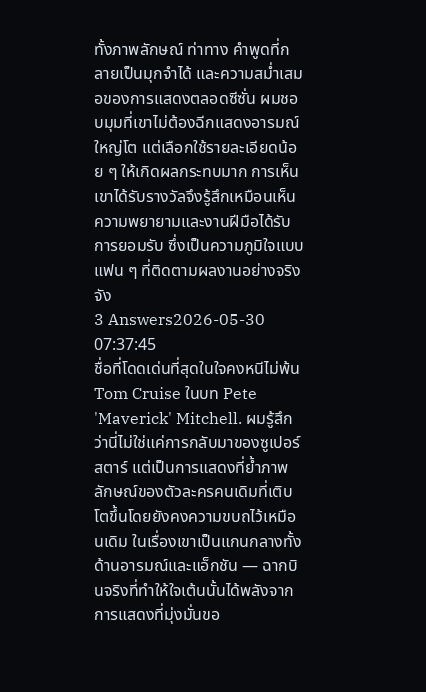ทั้งภาพลักษณ์ ท่าทาง คำพูดที่กลายเป็นมุกจำได้ และความสม่ำเสมอของการแสดงตลอดซีซั่น ผมชอบมุมที่เขาไม่ต้องฉีกแสดงอารมณ์ใหญ่โต แต่เลือกใช้รายละเอียดน้อย ๆ ให้เกิดผลกระทบมาก การเห็นเขาได้รับรางวัลจึงรู้สึกเหมือนเห็นความพยายามและงานฝีมือได้รับการยอมรับ ซึ่งเป็นความภูมิใจแบบแฟน ๆ ที่ติดตามผลงานอย่างจริงจัง
3 Answers2026-05-30 07:37:45
ชื่อที่โดดเด่นที่สุดในใจคงหนีไม่พ้น Tom Cruise ในบท Pete 'Maverick' Mitchell. ผมรู้สึกว่านี่ไม่ใช่แค่การกลับมาของซูเปอร์สตาร์ แต่เป็นการแสดงที่ย้ำภาพลักษณ์ของตัวละครคนเดิมที่เติบโตขึ้นโดยยังคงความขบถไว้เหมือนเดิม ในเรื่องเขาเป็นแกนกลางทั้งด้านอารมณ์และแอ็กชัน — ฉากบินจริงที่ทำให้ใจเต้นนั้นได้พลังจากการแสดงที่มุ่งมั่นขอ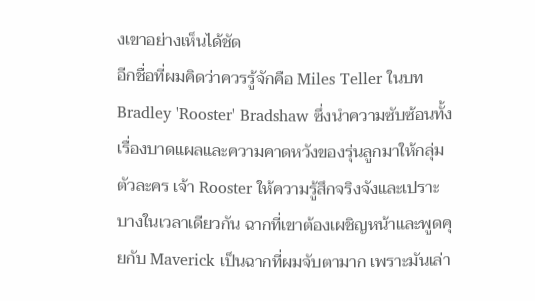งเขาอย่างเห็นได้ชัด
อีกชื่อที่ผมคิดว่าควรรู้จักคือ Miles Teller ในบท Bradley 'Rooster' Bradshaw ซึ่งนำความซับซ้อนทั้งเรื่องบาดแผลและความคาดหวังของรุ่นลูกมาให้กลุ่มตัวละคร เจ้า Rooster ให้ความรู้สึกจริงจังและเปราะบางในเวลาเดียวกัน ฉากที่เขาต้องเผชิญหน้าและพูดคุยกับ Maverick เป็นฉากที่ผมจับตามาก เพราะมันเล่า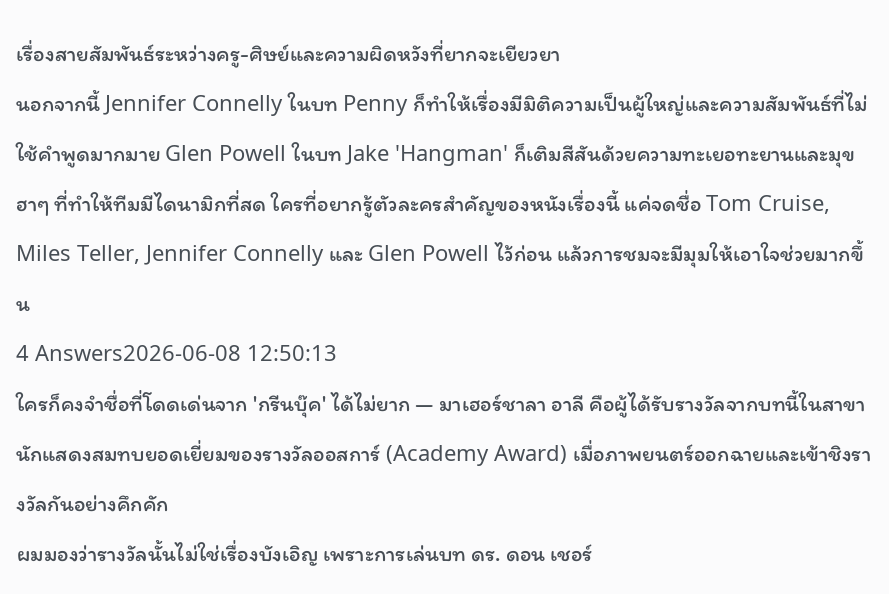เรื่องสายสัมพันธ์ระหว่างครู-ศิษย์และความผิดหวังที่ยากจะเยียวยา
นอกจากนี้ Jennifer Connelly ในบท Penny ก็ทำให้เรื่องมีมิติความเป็นผู้ใหญ่และความสัมพันธ์ที่ไม่ใช้คำพูดมากมาย Glen Powell ในบท Jake 'Hangman' ก็เติมสีสันด้วยความทะเยอทะยานและมุขฮาๆ ที่ทำให้ทีมมีไดนามิกที่สด ใครที่อยากรู้ตัวละครสำคัญของหนังเรื่องนี้ แค่จดชื่อ Tom Cruise, Miles Teller, Jennifer Connelly และ Glen Powell ไว้ก่อน แล้วการชมจะมีมุมให้เอาใจช่วยมากขึ้น
4 Answers2026-06-08 12:50:13
ใครก็คงจำชื่อที่โดดเด่นจาก 'กรีนบุ๊ค' ได้ไม่ยาก — มาเฮอร์ชาลา อาลี คือผู้ได้รับรางวัลจากบทนี้ในสาขานักแสดงสมทบยอดเยี่ยมของรางวัลออสการ์ (Academy Award) เมื่อภาพยนตร์ออกฉายและเข้าชิงรางวัลกันอย่างคึกคัก
ผมมองว่ารางวัลนั้นไม่ใช่เรื่องบังเอิญ เพราะการเล่นบท ดร. ดอน เชอร์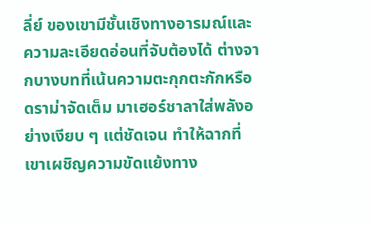ลี่ย์ ของเขามีชั้นเชิงทางอารมณ์และความละเอียดอ่อนที่จับต้องได้ ต่างจากบางบทที่เน้นความตะกุกตะกักหรือดราม่าจัดเต็ม มาเฮอร์ชาลาใส่พลังอย่างเงียบ ๆ แต่ชัดเจน ทำให้ฉากที่เขาเผชิญความขัดแย้งทาง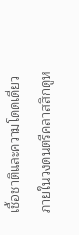เชื้อชาติและความโดดเดี่ยวภายในวงดนตรีคลาสสิกดูห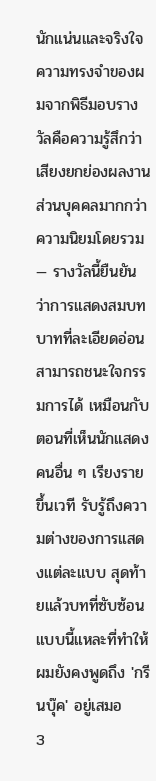นักแน่นและจริงใจ
ความทรงจำของผมจากพิธีมอบรางวัลคือความรู้สึกว่าเสียงยกย่องผลงานส่วนบุคคลมากกว่าความนิยมโดยรวม — รางวัลนี้ยืนยันว่าการแสดงสมบทบาทที่ละเอียดอ่อนสามารถชนะใจกรรมการได้ เหมือนกับตอนที่เห็นนักแสดงคนอื่น ๆ เรียงรายขึ้นเวที รับรู้ถึงความต่างของการแสดงแต่ละแบบ สุดท้ายแล้วบทที่ซับซ้อนแบบนี้แหละที่ทำให้ผมยังคงพูดถึง 'กรีนบุ๊ค' อยู่เสมอ
3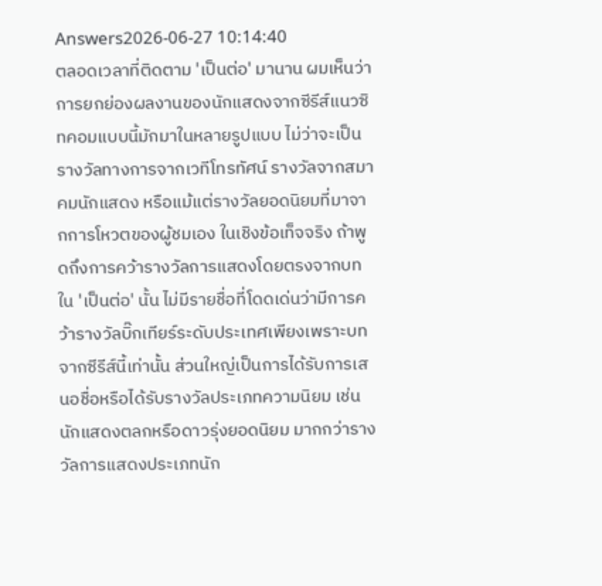Answers2026-06-27 10:14:40
ตลอดเวลาที่ติดตาม 'เป็นต่อ' มานาน ผมเห็นว่าการยกย่องผลงานของนักแสดงจากซีรีส์แนวซิทคอมแบบนี้มักมาในหลายรูปแบบ ไม่ว่าจะเป็นรางวัลทางการจากเวทีโทรทัศน์ รางวัลจากสมาคมนักแสดง หรือแม้แต่รางวัลยอดนิยมที่มาจากการโหวตของผู้ชมเอง ในเชิงข้อเท็จจริง ถ้าพูดถึงการคว้ารางวัลการแสดงโดยตรงจากบทใน 'เป็นต่อ' นั้น ไม่มีรายชื่อที่โดดเด่นว่ามีการคว้ารางวัลบิ๊กเทียร์ระดับประเทศเพียงเพราะบทจากซีรีส์นี้เท่านั้น ส่วนใหญ่เป็นการได้รับการเสนอชื่อหรือได้รับรางวัลประเภทความนิยม เช่น นักแสดงตลกหรือดาวรุ่งยอดนิยม มากกว่ารางวัลการแสดงประเภทนัก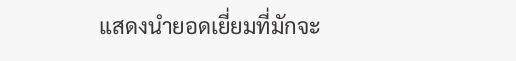แสดงนำยอดเยี่ยมที่มักจะ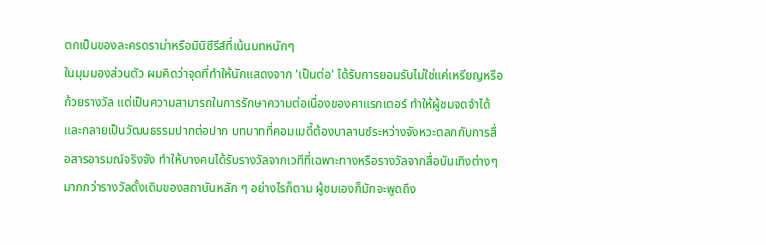ตกเป็นของละครดราม่าหรือมินิซีรีส์ที่เน้นบทหนักๆ
ในมุมมองส่วนตัว ผมคิดว่าจุดที่ทำให้นักแสดงจาก 'เป็นต่อ' ได้รับการยอมรับไม่ใช่แค่เหรียญหรือถ้วยรางวัล แต่เป็นความสามารถในการรักษาความต่อเนื่องของคาแรกเตอร์ ทำให้ผู้ชมจดจำได้และกลายเป็นวัฒนธรรมปากต่อปาก บทบาทที่คอมเมดี้ต้องบาลานซ์ระหว่างจังหวะตลกกับการสื่อสารอารมณ์จริงจัง ทำให้บางคนได้รับรางวัลจากเวทีที่เฉพาะทางหรือรางวัลจากสื่อบันเทิงต่างๆ มากกว่ารางวัลดั้งเดิมของสถาบันหลัก ๆ อย่างไรก็ตาม ผู้ชมเองก็มักจะพูดถึง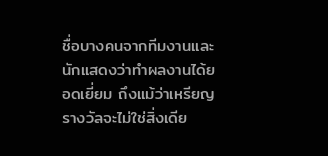ชื่อบางคนจากทีมงานและนักแสดงว่าทำผลงานได้ยอดเยี่ยม ถึงแม้ว่าเหรียญรางวัลจะไม่ใช่สิ่งเดีย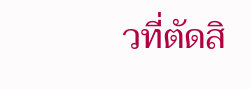วที่ตัดสิ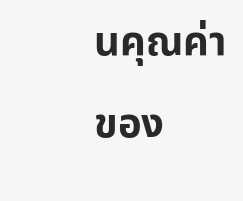นคุณค่าของ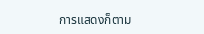การแสดงก็ตาม